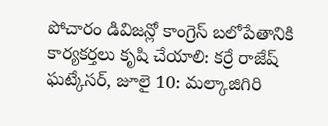పోచారం డివిజన్లో కాంగ్రెస్ బలోపేతానికి కార్యకర్తలు కృషి చేయాలి: కర్రే రాజేష్
ఘట్కేసర్, జూలై 10: మల్కాజిగిరి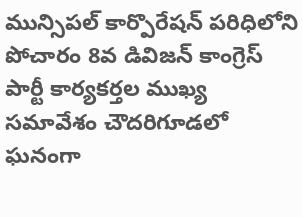మున్సిపల్ కార్పొరేషన్ పరిధిలోని పోచారం 8వ డివిజన్ కాంగ్రెస్ పార్టీ కార్యకర్తల ముఖ్య సమావేశం చౌదరిగూడలో ఘనంగా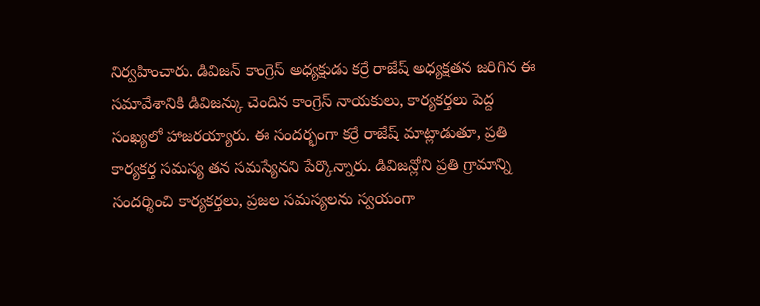నిర్వహించారు. డివిజన్ కాంగ్రెస్ అధ్యక్షుడు కర్రే రాజేష్ అధ్యక్షతన జరిగిన ఈ సమావేశానికి డివిజన్కు చెందిన కాంగ్రెస్ నాయకులు, కార్యకర్తలు పెద్ద సంఖ్యలో హాజరయ్యారు. ఈ సందర్భంగా కర్రే రాజేష్ మాట్లాడుతూ, ప్రతి కార్యకర్త సమస్య తన సమస్యేనని పేర్కొన్నారు. డివిజన్లోని ప్రతి గ్రామాన్ని సందర్శించి కార్యకర్తలు, ప్రజల సమస్యలను స్వయంగా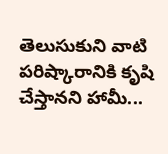తెలుసుకుని వాటి పరిష్కారానికి కృషి చేస్తానని హామీ...